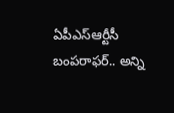ఏపీఎస్‌ఆర్టీసీ బంపరాఫర్.. అన్ని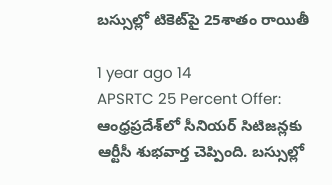బస్సుల్లో టికెట్‌పై 25శాతం రాయితీ

1 year ago 14
APSRTC 25 Percent Offer: ఆంధ్రప్రదేశ్‌లో సీనియర్‌ సిటిజన్లకు ఆర్టీసీ శుభవార్త చెప్పింది. బస్సుల్లో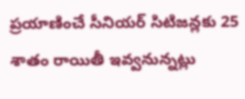ప్రయాణించే సీనియర్‌ సిటిజన్లకు 25 శాతం రాయితీ ఇవ్వనున్నట్లు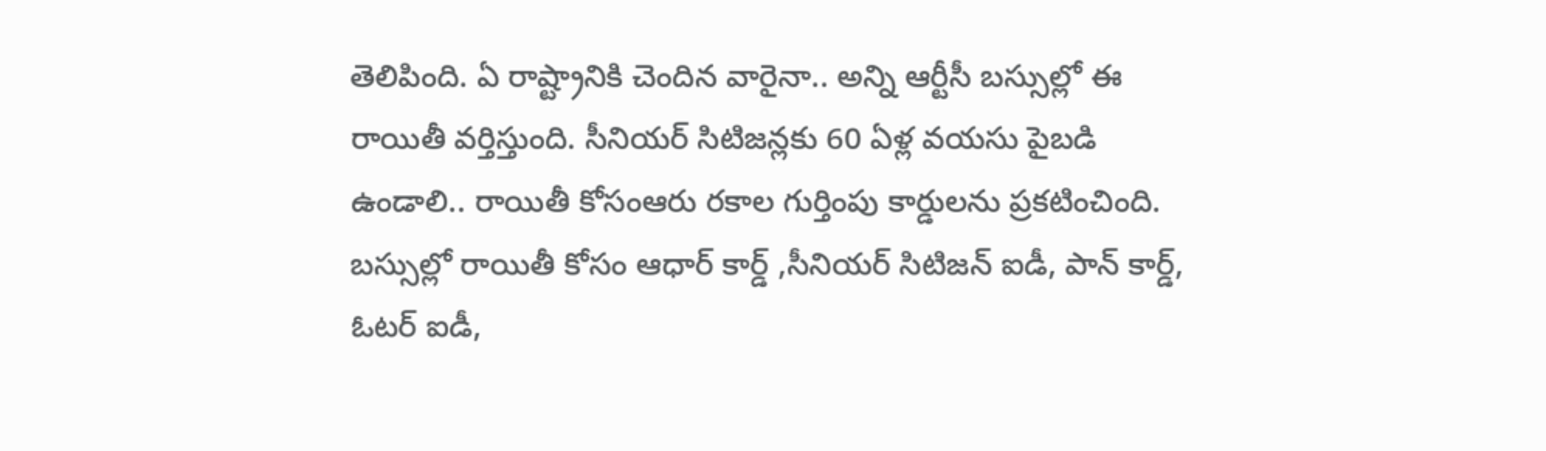తెలిపింది. ఏ రాష్ట్రానికి చెందిన వారైనా.. అన్ని ఆర్టీసీ బస్సుల్లో ఈ రాయితీ వర్తిస్తుంది. సీనియర్‌ సిటిజన్లకు 60 ఏళ్ల వయసు పైబడి ఉండాలి.. రాయితీ కోసంఆరు ర‌కాల గుర్తింపు కార్డుల‌ను ప్ర‌క‌టించింది. బస్సుల్లో రాయితీ కోసం ఆధార్‌ కార్డ్‌ ,సీనియర్‌ సిటిజన్‌ ఐడీ, పాన్‌ కార్డ్‌, ఓటర్‌ ఐడీ,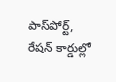పాస్‌పోర్ట్‌, రేషన్‌ కార్డుల్లో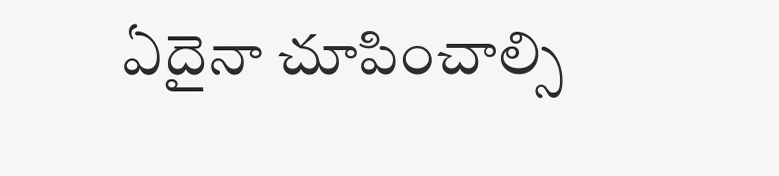ఏదైనా చూపించాల్సి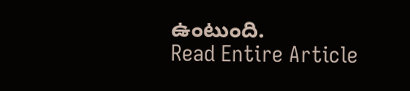ఉంటుంది.
Read Entire Article